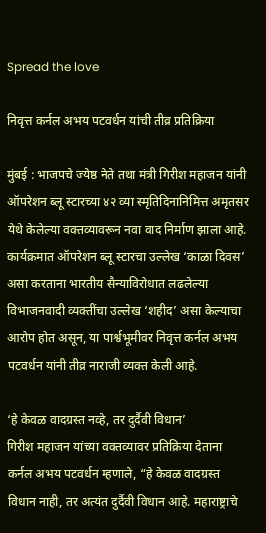Spread the love

निवृत्त कर्नल अभय पटवर्धन यांची तीव्र प्रतिक्रिया

मुंबई : भाजपचे ज्येष्ठ नेते तथा मंत्री गिरीश महाजन यांनी ऑपरेशन ब्लू स्टारच्या ४२ व्या स्मृतिदिनानिमित्त अमृतसर येथे केलेल्या वक्तव्यावरून नवा वाद निर्माण झाला आहे. कार्यक्रमात ऑपरेशन ब्लू स्टारचा उल्लेख ‘काळा दिवस’ असा करताना भारतीय सैन्याविरोधात लढलेल्या विभाजनवादी व्यक्तींचा उल्लेख ‘शहीद’ असा केल्याचा आरोप होत असून, या पार्श्वभूमीवर निवृत्त कर्नल अभय पटवर्धन यांनी तीव्र नाराजी व्यक्त केली आहे.

‘हे केवळ वादग्रस्त नव्हे, तर दुर्दैवी विधान’
गिरीश महाजन यांच्या वक्तव्यावर प्रतिक्रिया देताना कर्नल अभय पटवर्धन म्हणाले, “हे केवळ वादग्रस्त विधान नाही, तर अत्यंत दुर्दैवी विधान आहे. महाराष्ट्राचे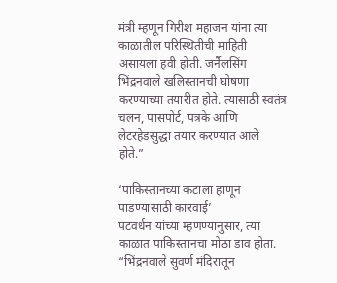मंत्री म्हणून गिरीश महाजन यांना त्या काळातील परिस्थितीची माहिती असायला हवी होती. जर्नैलसिंग भिंद्रनवाले खलिस्तानची घोषणा करण्याच्या तयारीत होते. त्यासाठी स्वतंत्र चलन, पासपोर्ट, पत्रके आणि लेटरहेडसुद्धा तयार करण्यात आले होते.”

‘पाकिस्तानच्या कटाला हाणून पाडण्यासाठी कारवाई’
पटवर्धन यांच्या म्हणण्यानुसार, त्या काळात पाकिस्तानचा मोठा डाव होता. “भिंद्रनवाले सुवर्ण मंदिरातून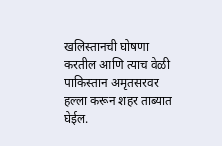खलिस्तानची घोषणा करतील आणि त्याच वेळी पाकिस्तान अमृतसरवर हल्ला करून शहर ताब्यात घेईल.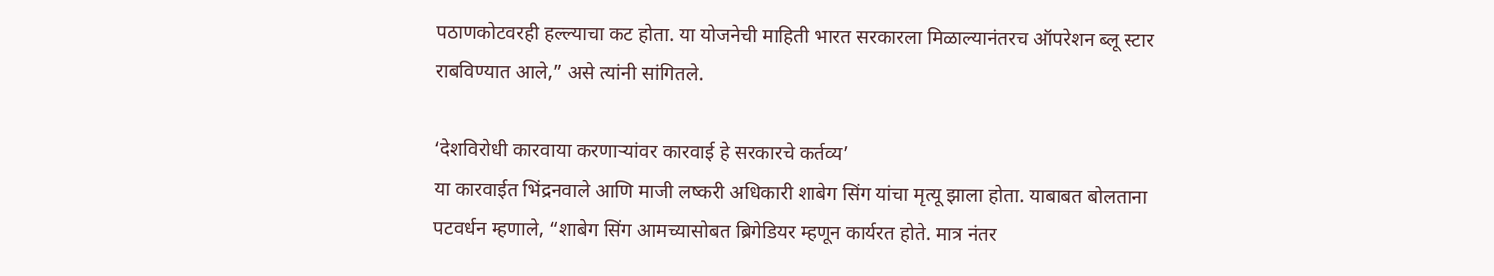पठाणकोटवरही हल्ल्याचा कट होता. या योजनेची माहिती भारत सरकारला मिळाल्यानंतरच ऑपरेशन ब्लू स्टार राबविण्यात आले,” असे त्यांनी सांगितले.

‘देशविरोधी कारवाया करणाऱ्यांवर कारवाई हे सरकारचे कर्तव्य’
या कारवाईत भिंद्रनवाले आणि माजी लष्करी अधिकारी शाबेग सिंग यांचा मृत्यू झाला होता. याबाबत बोलताना पटवर्धन म्हणाले, “शाबेग सिंग आमच्यासोबत ब्रिगेडियर म्हणून कार्यरत होते. मात्र नंतर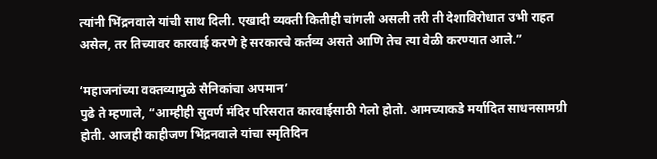त्यांनी भिंद्रनवाले यांची साथ दिली. एखादी व्यक्ती कितीही चांगली असली तरी ती देशाविरोधात उभी राहत असेल, तर तिच्यावर कारवाई करणे हे सरकारचे कर्तव्य असते आणि तेच त्या वेळी करण्यात आले.”

‘महाजनांच्या वक्तव्यामुळे सैनिकांचा अपमान’
पुढे ते म्हणाले, “आम्हीही सुवर्ण मंदिर परिसरात कारवाईसाठी गेलो होतो. आमच्याकडे मर्यादित साधनसामग्री होती. आजही काहीजण भिंद्रनवाले यांचा स्मृतिदिन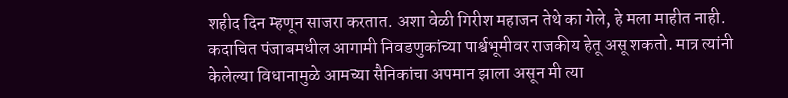शहीद दिन म्हणून साजरा करतात. अशा वेळी गिरीश महाजन तेथे का गेले, हे मला माहीत नाही. कदाचित पंजाबमधील आगामी निवडणुकांच्या पार्श्वभूमीवर राजकीय हेतू असू शकतो. मात्र त्यांनी केलेल्या विधानामुळे आमच्या सैनिकांचा अपमान झाला असून मी त्या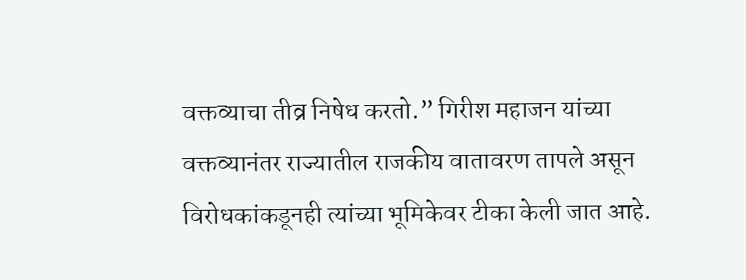वक्तव्याचा तीव्र निषेध करतो.” गिरीश महाजन यांच्या वक्तव्यानंतर राज्यातील राजकीय वातावरण तापले असून विरोधकांकडूनही त्यांच्या भूमिकेवर टीका केली जात आहे.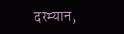दरम्यान,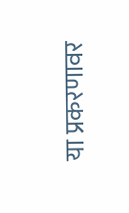या प्रकरणावर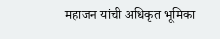महाजन यांची अधिकृत भूमिका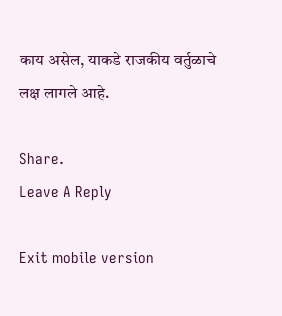काय असेल, याकडे राजकीय वर्तुळाचे लक्ष लागले आहे.

Share.
Leave A Reply

Exit mobile version